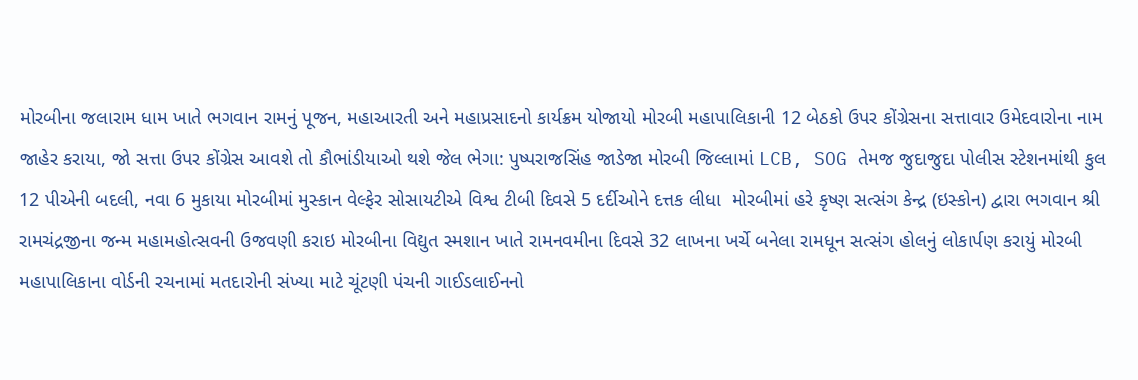મોરબીના જલારામ ધામ ખાતે ભગવાન રામનું પૂજન, મહાઆરતી અને મહાપ્રસાદનો કાર્યક્રમ યોજાયો મોરબી મહાપાલિકાની 12 બેઠકો ઉપર કોંગ્રેસના સત્તાવાર ઉમેદવારોના નામ જાહેર કરાયા, જો સત્તા ઉપર કોંગ્રેસ આવશે તો કૌભાંડીયાઓ થશે જેલ ભેગા: પુષ્પરાજસિંહ જાડેજા મોરબી જિલ્લામાં LCB, SOG તેમજ જુદાજુદા પોલીસ સ્ટેશનમાંથી કુલ 12 પીએની બદલી, નવા 6 મુકાયા મોરબીમાં મુસ્કાન વેલ્ફેર સોસાયટીએ વિશ્વ ટીબી દિવસે 5 દર્દીઓને દત્તક લીધા  મોરબીમાં હરે કૃષ્ણ સત્સંગ કેન્દ્ર (ઇસ્કોન) દ્વારા ભગવાન શ્રી રામચંદ્રજીના જન્મ મહામહોત્સવની ઉજવણી કરાઇ મોરબીના વિદ્યુત સ્મશાન ખાતે રામનવમીના દિવસે 32 લાખના ખર્ચે બનેલા રામધૂન સત્સંગ હોલનું લોકાર્પણ કરાયું મોરબી મહાપાલિકાના વોર્ડની રચનામાં મતદારોની સંખ્યા માટે ચૂંટણી પંચની ગાઈડલાઈનનો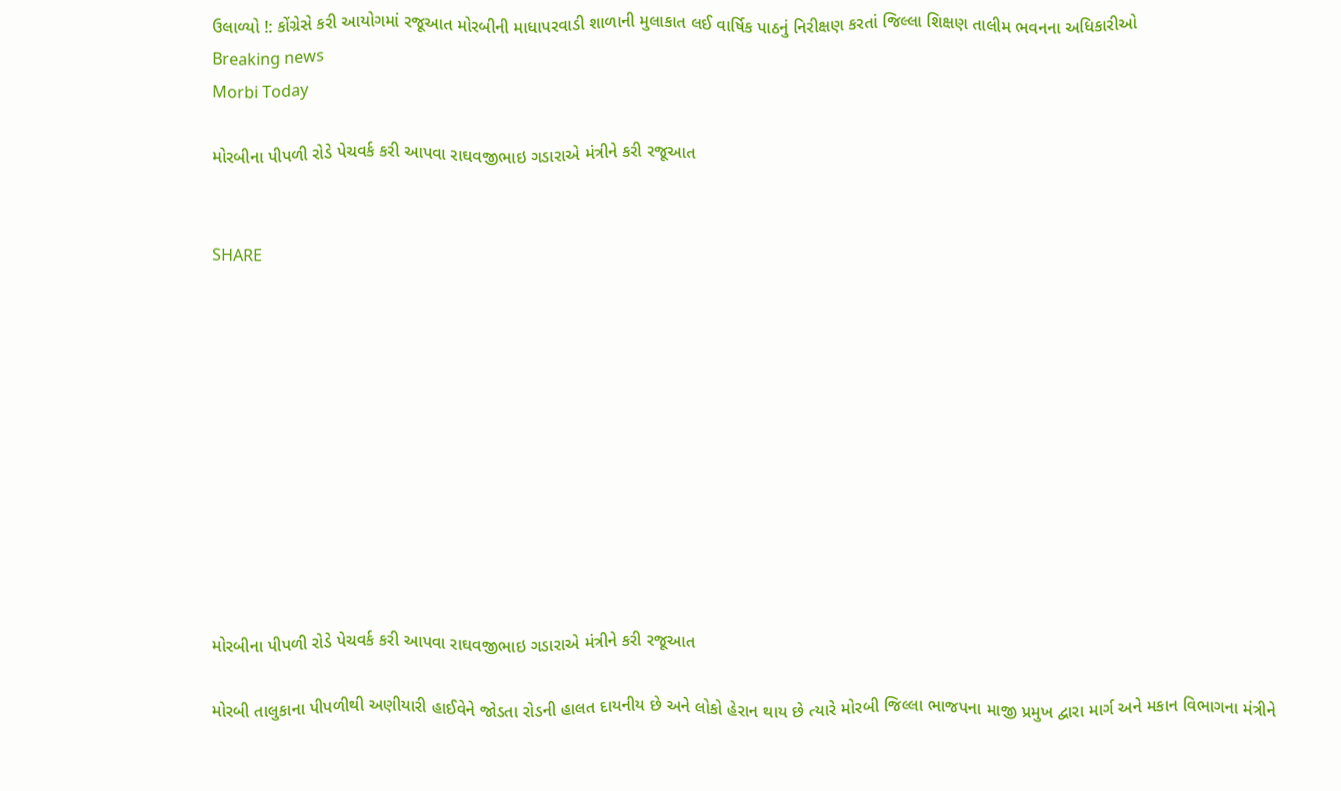ઉલાળ્યો !: કોંગ્રેસે કરી આયોગમાં રજૂઆત મોરબીની માધાપરવાડી શાળાની મુલાકાત લઈ વાર્ષિક પાઠનું નિરીક્ષણ કરતાં જિલ્લા શિક્ષણ તાલીમ ભવનના અધિકારીઓ
Breaking news
Morbi Today

મોરબીના પીપળી રોડે પેચવર્ક કરી આપવા રાઘવજીભાઇ ગડારાએ મંત્રીને કરી રજૂઆત


SHARE











મોરબીના પીપળી રોડે પેચવર્ક કરી આપવા રાઘવજીભાઇ ગડારાએ મંત્રીને કરી રજૂઆત

મોરબી તાલુકાના પીપળીથી અણીયારી હાઈવેને જોડતા રોડની હાલત દાયનીય છે અને લોકો હેરાન થાય છે ત્યારે મોરબી જિલ્લા ભાજપના માજી પ્રમુખ દ્વારા માર્ગ અને મકાન વિભાગના મંત્રીને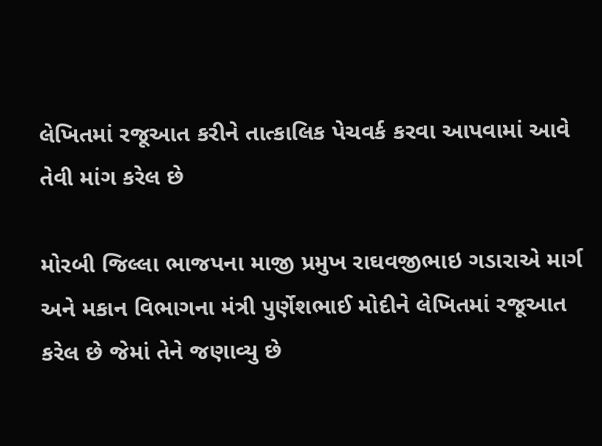લેખિતમાં રજૂઆત કરીને તાત્કાલિક પેચવર્ક કરવા આપવામાં આવે તેવી માંગ કરેલ છે

મોરબી જિલ્લા ભાજપના માજી પ્રમુખ રાઘવજીભાઇ ગડારાએ માર્ગ અને મકાન વિભાગના મંત્રી પુર્ણેશભાઈ મોદીને લેખિતમાં રજૂઆત કરેલ છે જેમાં તેને જણાવ્યુ છે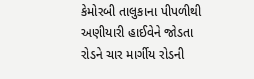કેમોરબી તાલુકાના પીપળીથી અણીયારી હાઈવેને જોડતા રોડને ચાર માર્ગીય રોડની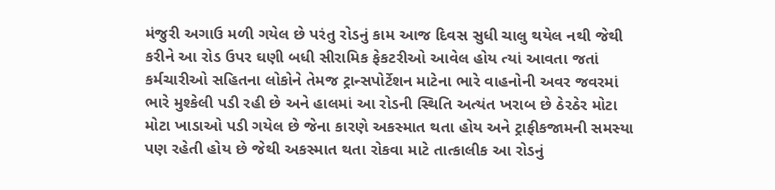મંજુરી અગાઉ મળી ગયેલ છે પરંતુ રોડનું કામ આજ દિવસ સુધી ચાલુ થયેલ નથી જેથી કરીને આ રોડ ઉપર ઘણી બધી સીરામિક ફેકટરીઓ આવેલ હોય ત્યાં આવતા જતાં કર્મચારીઓ સહિતના લોકોને તેમજ ટ્રાન્સપોર્ટેશન માટેના ભારે વાહનોની અવર જવરમાં ભારે મુશ્કેલી પડી રહી છે અને હાલમાં આ રોડની સ્થિતિ અત્યંત ખરાબ છે ઠેરઠેર મોટા મોટા ખાડાઓ પડી ગયેલ છે જેના કારણે અકસ્માત થતા હોય અને ટ્રાફીકજામની સમસ્યા પણ રહેતી હોય છે જેથી અકસ્માત થતા રોકવા માટે તાત્કાલીક આ રોડનું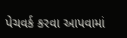પેચવર્ક કરવા આપવામાં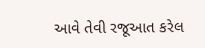આવે તેવી રજૂઆત કરેલ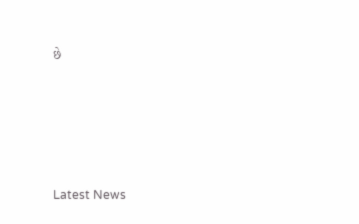છે






Latest News